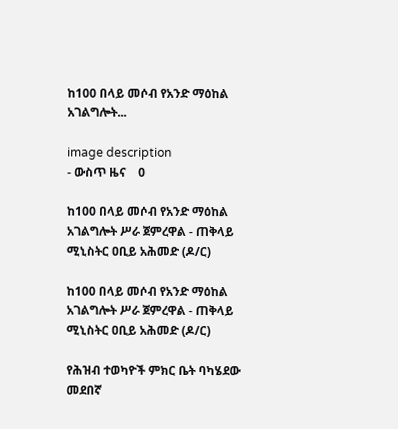ከ100 በላይ መሶብ የአንድ ማዕከል አገልግሎት...

image description
- ውስጥ ዜና    0

ከ100 በላይ መሶብ የአንድ ማዕከል አገልግሎት ሥራ ጀምረዋል - ጠቅላይ ሚኒስትር ዐቢይ አሕመድ (ዶ/ር)

ከ100 በላይ መሶብ የአንድ ማዕከል አገልግሎት ሥራ ጀምረዋል - ጠቅላይ ሚኒስትር ዐቢይ አሕመድ (ዶ/ር)

የሕዝብ ተወካዮች ምክር ቤት ባካሄደው መደበኛ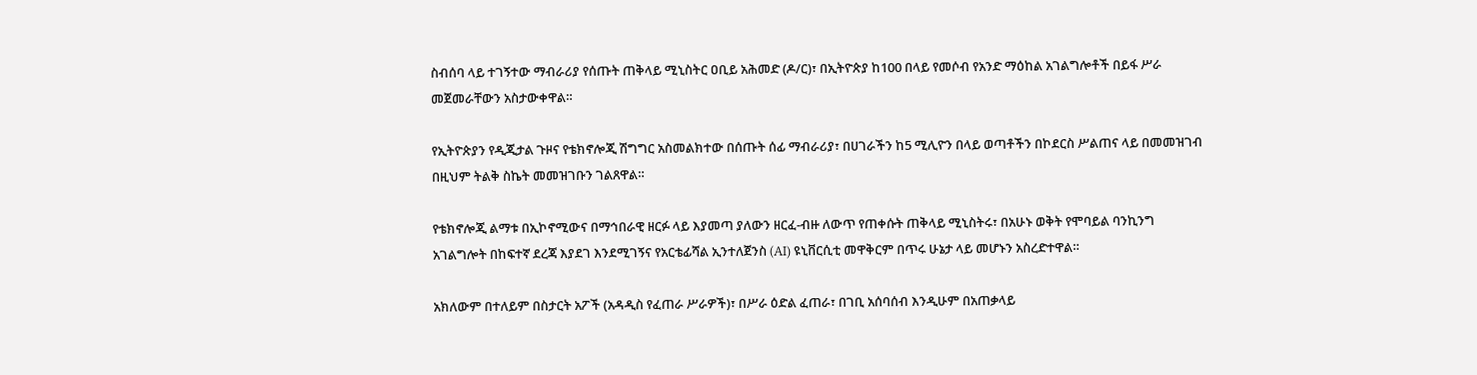ስብሰባ ላይ ተገኝተው ማብራሪያ የሰጡት ጠቅላይ ሚኒስትር ዐቢይ አሕመድ (ዶ/ር)፣ በኢትዮጵያ ከ100 በላይ የመሶብ የአንድ ማዕከል አገልግሎቶች በይፋ ሥራ መጀመራቸውን አስታውቀዋል።

የኢትዮጵያን የዲጂታል ጉዞና የቴክኖሎጂ ሽግግር አስመልክተው በሰጡት ሰፊ ማብራሪያ፣ በሀገራችን ከ5 ሚሊዮን በላይ ወጣቶችን በኮደርስ ሥልጠና ላይ በመመዝገብ በዚህም ትልቅ ስኬት መመዝገቡን ገልጸዋል።

የቴክኖሎጂ ልማቱ በኢኮኖሚውና በማኅበራዊ ዘርፉ ላይ እያመጣ ያለውን ዘርፈ-ብዙ ለውጥ የጠቀሱት ጠቅላይ ሚኒስትሩ፣ በአሁኑ ወቅት የሞባይል ባንኪንግ አገልግሎት በከፍተኛ ደረጃ እያደገ እንደሚገኝና የአርቴፊሻል ኢንተለጀንስ (AI) ዩኒቨርሲቲ መዋቅርም በጥሩ ሁኔታ ላይ መሆኑን አስረድተዋል።

አክለውም በተለይም በስታርት አፖች (አዳዲስ የፈጠራ ሥራዎች)፣ በሥራ ዕድል ፈጠራ፣ በገቢ አሰባሰብ እንዲሁም በአጠቃላይ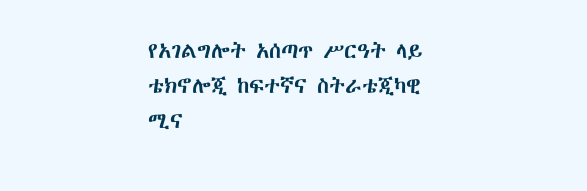የአገልግሎት አሰጣጥ ሥርዓት ላይ ቴክኖሎጂ ከፍተኛና ስትራቴጂካዊ ሚና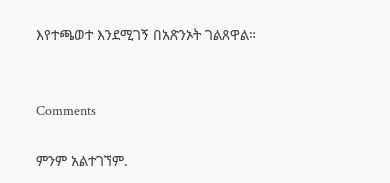እየተጫወተ እንደሚገኝ በአጽንኦት ገልጸዋል።


Comments

ምንም አልተገኘም.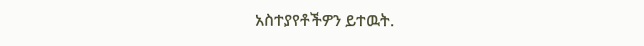አስተያየቶችዎን ይተዉት.